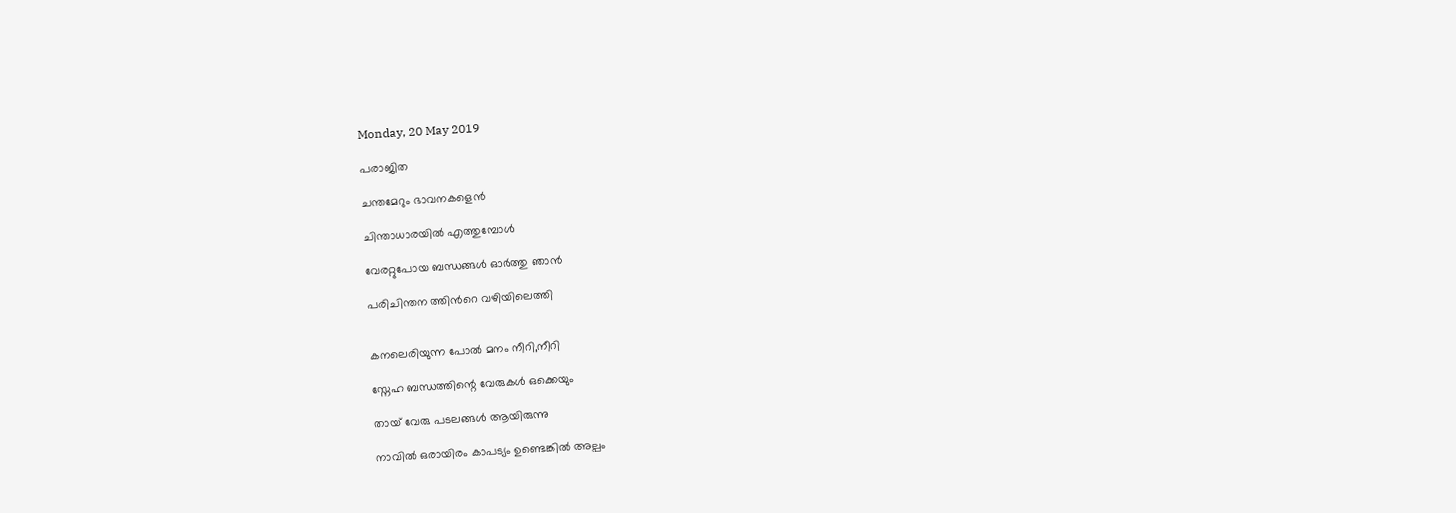Monday, 20 May 2019

പരാജിത

ചന്തമേറും ഭാവനകളെൻ

ചിന്താധാരയിൽ എത്തുമ്പോൾ

വേരറ്റുപോയ ബന്ധങ്ങൾ ഓർത്തു ഞാൻ

പരിചിന്തന ത്തിൻറെ വഴിയിലെത്തി


കനലെരിയുന്ന പോൽ മനം നീറി,നീറി

സ്നേഹ ബന്ധത്തിന്റെ വേരുകൾ ഒക്കെയും

തായ് വേരു പടലങ്ങൾ ആയിരുന്നു

നാവിൽ ഒരായിരം കാപട്യം ഉണ്ടെങ്കിൽ അല്പം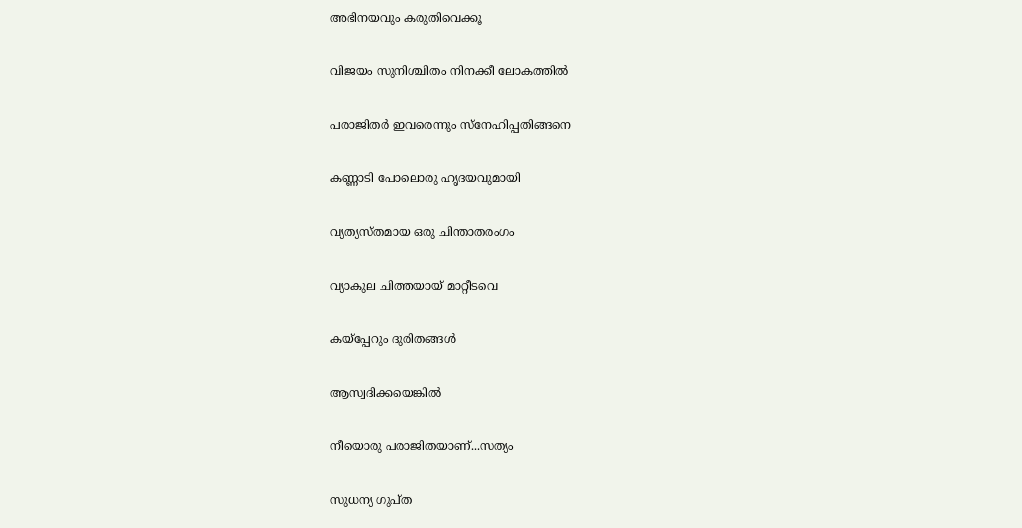അഭിനയവും കരുതിവെക്കൂ

വിജയം സുനിശ്ചിതം നിനക്കീ ലോകത്തിൽ

പരാജിതർ ഇവരെന്നും സ്നേഹിപ്പതിങ്ങനെ

കണ്ണാടി പോലൊരു ഹൃദയവുമായി

വ്യത്യസ്തമായ ഒരു ചിന്താതരംഗം

വ്യാകുല ചിത്തയായ്‌ മാറ്റീടവെ

കയ്പ്പേറും ദുരിതങ്ങൾ

ആസ്വദിക്കയെങ്കിൽ

നീയൊരു പരാജിതയാണ്...സത്യം

സുധന്യ ഗുപ്ത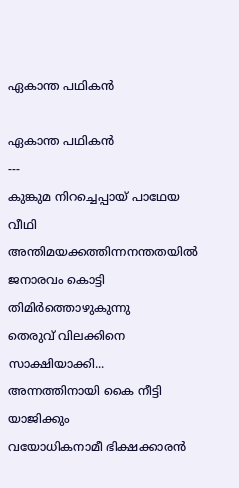ഏകാന്ത പഥികൻ

ഏകാന്ത പഥികൻ
---
കുങ്കുമ നിറച്ചെപ്പായ് പാഥേയ വീഥി
അന്തിമയക്കത്തിന്നനന്തതയിൽ
ജനാരവം കൊട്ടി തിമിർത്തൊഴുകുന്നു
തെരുവ് വിലക്കിനെ സാക്ഷിയാക്കി...
അന്നത്തിനായി കൈ നീട്ടി യാജിക്കും
വയോധികനാമീ ഭിക്ഷക്കാരൻ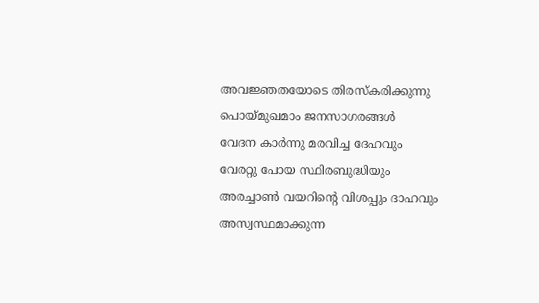അവജ്ഞതയോടെ തിരസ്കരിക്കുന്നു
പൊയ്മുഖമാം ജനസാഗരങ്ങൾ
വേദന കാർന്നു മരവിച്ച ദേഹവും
വേരറ്റു പോയ സ്ഥിരബുദ്ധിയും
അരച്ചാൺ വയറിന്റെ വിശപ്പും ദാഹവും
അസ്വസ്ഥമാക്കുന്ന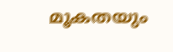മൂകതയും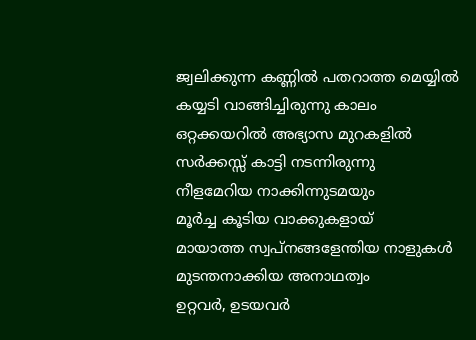ജ്വലിക്കുന്ന കണ്ണിൽ പതറാത്ത മെയ്യിൽ
കയ്യടി വാങ്ങിച്ചിരുന്നു കാലം
ഒറ്റക്കയറിൽ അഭ്യാസ മുറകളിൽ
സർക്കസ്സ് കാട്ടി നടന്നിരുന്നു
നീളമേറിയ നാക്കിന്നുടമയും
മൂർച്ച കൂടിയ വാക്കുകളായ്
മായാത്ത സ്വപ്നങ്ങളേന്തിയ നാളുകൾ
മുടന്തനാക്കിയ അനാഥത്വം
ഉറ്റവർ, ഉടയവർ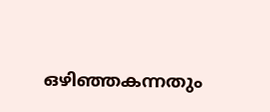ഒഴിഞ്ഞകന്നതും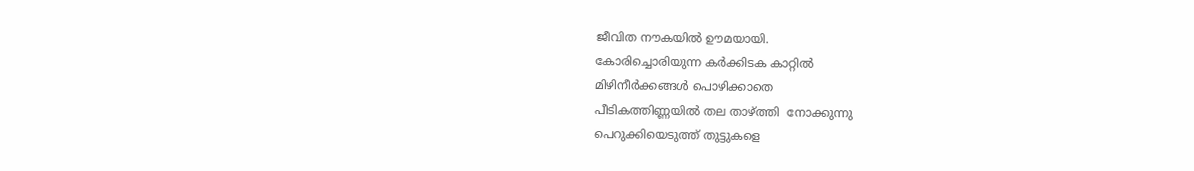ജീവിത നൗകയിൽ ഊമയായി.
കോരിച്ചൊരിയുന്ന കർക്കിടക കാറ്റിൽ
മിഴിനീർക്കങ്ങൾ പൊഴിക്കാതെ
പീടികത്തിണ്ണയിൽ തല താഴ്ത്തി  നോക്കുന്നു
പെറുക്കിയെടുത്ത് തുട്ടുകളെ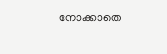നോക്കാതെ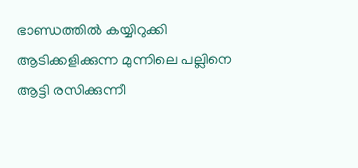ഭാണ്ഡത്തിൽ കയ്യിറുക്കി
ആടിക്കളിക്കുന്ന മുന്നിലെ പല്ലിനെ
ആട്ടി രസിക്കുന്നീ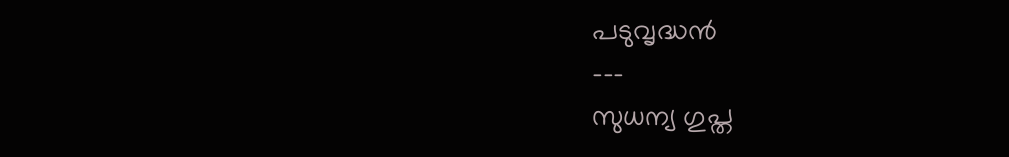പടുവൃദ്ധൻ
---
സുധന്യ ഗുപ്ത